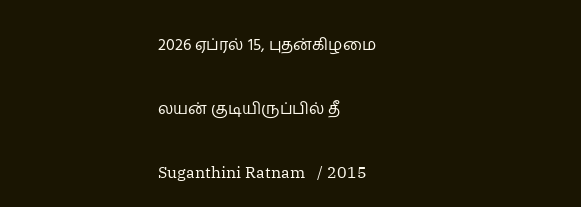2026 ஏப்ரல் 15, புதன்கிழமை

லயன் குடியிருப்பில் தீ

Suganthini Ratnam   / 2015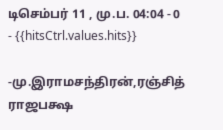டிசெம்பர் 11 , மு.ப. 04:04 - 0     - {{hitsCtrl.values.hits}}

-மு.இராமசந்திரன்,ரஞ்சித் ராஜபக்ஷ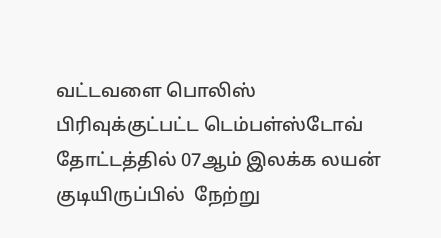வட்டவளை பொலிஸ் பிரிவுக்குட்பட்ட டெம்பள்ஸ்டோவ் தோட்டத்தில் 07ஆம் இலக்க லயன் குடியிருப்பில்  நேற்று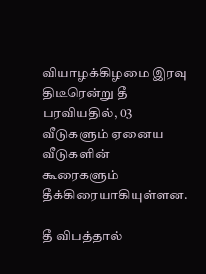வியாழக்கிழமை இரவு திடீரென்று தீ பரவியதில், 03 வீடுகளும் ஏனைய வீடுகளின் கூரைகளும் தீக்கிரையாகியுள்ளன.

தீ விபத்தால்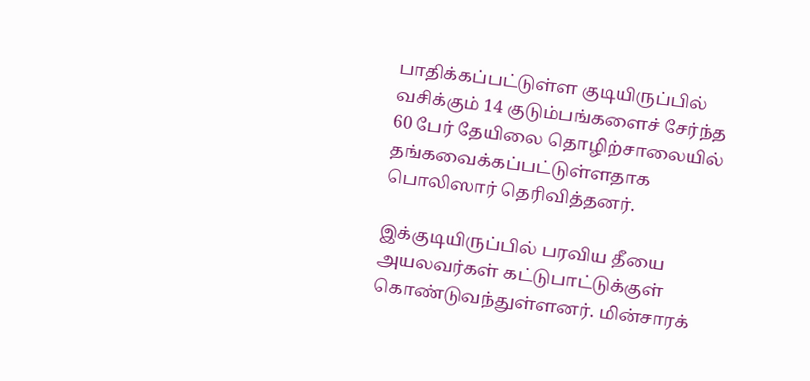பாதிக்கப்பட்டுள்ள குடியிருப்பில் வசிக்கும் 14 குடும்பங்களைச் சேர்ந்த 60 பேர் தேயிலை தொழிற்சாலையில் தங்கவைக்கப்பட்டுள்ளதாக பொலிஸார் தெரிவித்தனர்.

இக்குடியிருப்பில் பரவிய தீயை அயலவர்கள் கட்டுபாட்டுக்குள்  கொண்டுவந்துள்ளனர். மின்சாரக்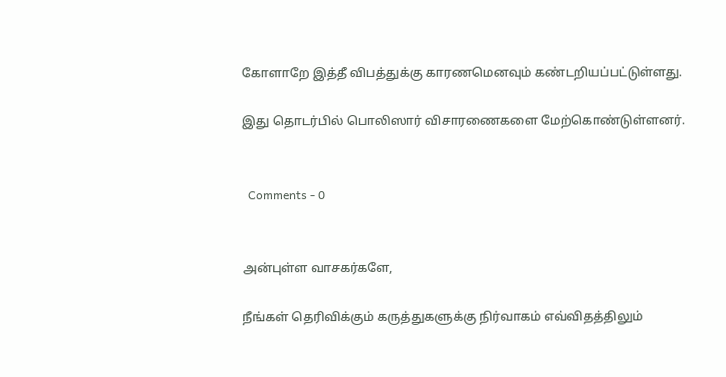கோளாறே இத்தீ விபத்துக்கு காரணமெனவும் கண்டறியப்பட்டுள்ளது.

இது தொடர்பில் பொலிஸார் விசாரணைகளை மேற்கொண்டுள்ளனர்.


  Comments - 0


அன்புள்ள வாசகர்களே,

நீங்கள் தெரிவிக்கும் கருத்துகளுக்கு நிர்வாகம் எவ்விதத்திலும்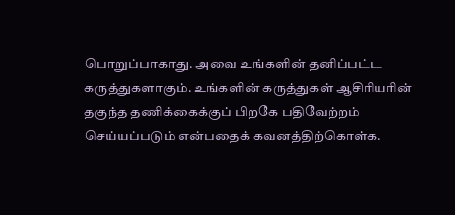பொறுப்பாகாது. அவை உங்களின் தனிப்பட்ட கருத்துகளாகும். உங்களின் கருத்துகள் ஆசிரியரின் தகுந்த தணிக்கைக்குப் பிறகே பதிவேற்றம் செய்யப்படும் என்பதைக் கவனத்திற்கொள்க.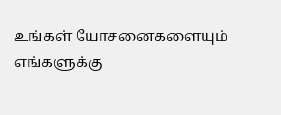உங்கள் யோசனைகளையும் எங்களுக்கு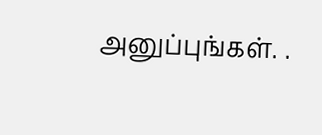அனுப்புங்கள். .